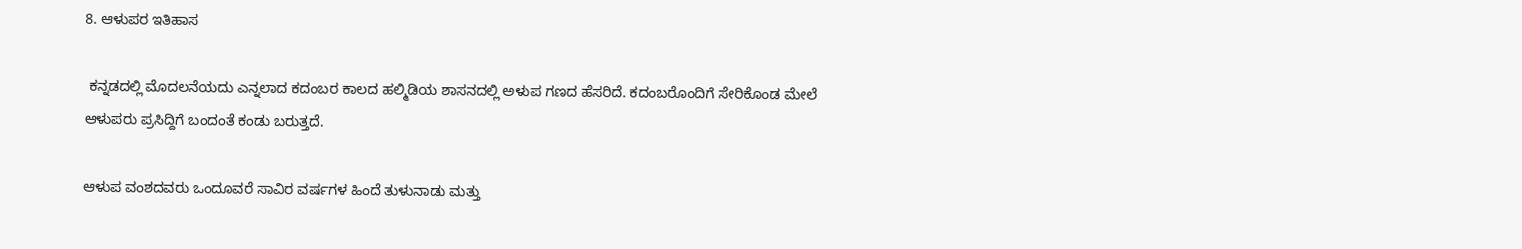8. ಆಳುಪರ ಇತಿಹಾಸ

 ಕನ್ನಡದಲ್ಲಿ ಮೊದಲನೆಯದು ಎನ್ನಲಾದ ಕದಂಬರ ಕಾಲದ ಹಲ್ಮಿಡಿಯ ಶಾಸನದಲ್ಲಿ ಅಳುಪ ಗಣದ ಹೆಸರಿದೆ. ಕದಂಬರೊಂದಿಗೆ ಸೇರಿಕೊಂಡ ಮೇಲೆ ಆಳುಪರು ಪ್ರಸಿದ್ದಿಗೆ ಬಂದಂತೆ ಕಂಡು ಬರುತ್ತದೆ.

ಆಳುಪ ವಂಶದವರು ಒಂದೂವರೆ ಸಾವಿರ ವರ್ಷಗಳ ಹಿಂದೆ ತುಳುನಾಡು ಮತ್ತು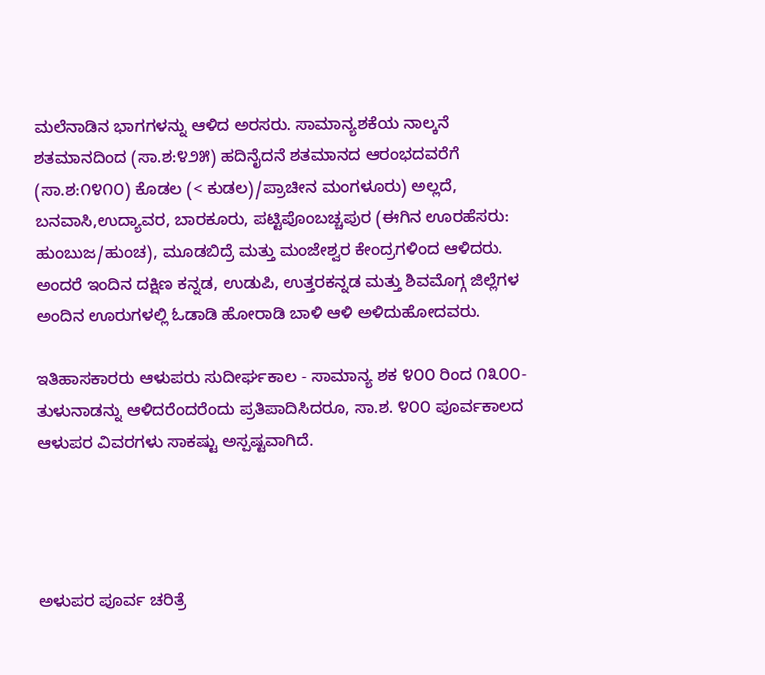ಮಲೆನಾಡಿನ ಭಾಗಗಳನ್ನು ಆಳಿದ ಅರಸರು. ಸಾಮಾನ್ಯಶಕೆಯ ನಾಲ್ಕನೆ ಶತಮಾನದಿಂದ (ಸಾ.ಶ:೪೨೫) ಹದಿನೈದನೆ ಶತಮಾನದ ಆರಂಭದವರೆಗೆ (ಸಾ.ಶ:೧೪೧೦) ಕೊಡಲ (< ಕುಡಲ)/ಪ್ರಾಚೀನ ಮಂಗಳೂರು) ಅಲ್ಲದೆ, ಬನವಾಸಿ,ಉದ್ಯಾವರ, ಬಾರಕೂರು, ಪಟ್ಟಿಪೊಂಬಚ್ಚಪುರ (ಈಗಿನ ಊರಹೆಸರು: ಹುಂಬುಜ/ಹುಂಚ), ಮೂಡಬಿದ್ರೆ ಮತ್ತು ಮಂಜೇಶ್ವರ ಕೇಂದ್ರಗಳಿಂದ ಆಳಿದರು. ಅಂದರೆ ಇಂದಿನ ದಕ್ಷಿಣ ಕನ್ನಡ, ಉಡುಪಿ, ಉತ್ತರಕನ್ನಡ ಮತ್ತು ಶಿವಮೊಗ್ಗ ಜಿಲ್ಲೆಗಳ ಅಂದಿನ ಊರುಗಳಲ್ಲಿ ಓಡಾಡಿ ಹೋರಾಡಿ ಬಾಳಿ ಆಳಿ ಅಳಿದುಹೋದವರು.

ಇತಿಹಾಸಕಾರರು ಆಳುಪರು ಸುದೀರ್ಘಕಾಲ - ಸಾಮಾನ್ಯ ಶಕ ೪೦೦ ರಿಂದ ೧೩೦೦- ತುಳುನಾಡನ್ನು ಆಳಿದರೆಂದರೆಂದು ಪ್ರತಿಪಾದಿಸಿದರೂ, ಸಾ.ಶ. ೪೦೦ ಪೂರ್ವಕಾಲದ ಆಳುಪರ ವಿವರಗಳು ಸಾಕಷ್ಟು ಅಸ್ಪಷ್ಟವಾಗಿದೆ.




ಅಳುಪರ ಪೂರ್ವ ಚರಿತ್ರೆ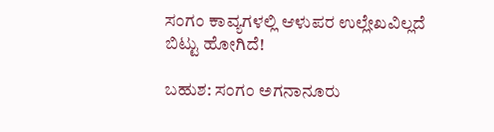ಸಂಗಂ ಕಾವ್ಯಗಳಲ್ಲಿ ಆಳುಪರ ಉಲ್ಲೇಖವಿಲ್ಲದೆ ಬಿಟ್ಟು ಹೋಗಿದೆ!

ಬಹುಶ: ಸಂಗಂ ಅಗನಾನೂರು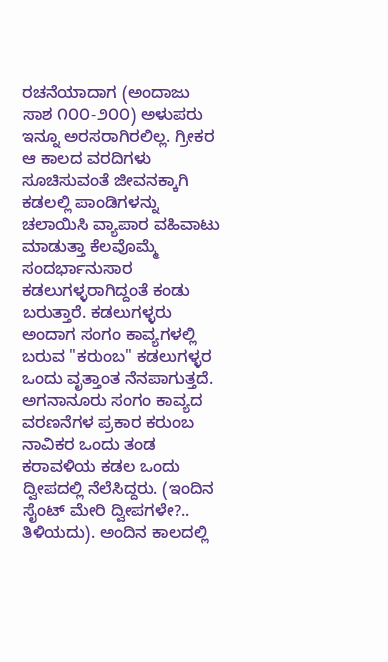ರಚನೆಯಾದಾಗ (ಅಂದಾಜು ಸಾಶ ೧೦೦-೨೦೦) ಅಳುಪರು ಇನ್ನೂ ಅರಸರಾಗಿರಲಿಲ್ಲ. ಗ್ರೀಕರ ಆ ಕಾಲದ ವರದಿಗಳು ಸೂಚಿಸುವಂತೆ ಜೀವನಕ್ಕಾಗಿ ಕಡಲಲ್ಲಿ ಪಾಂಡಿಗಳನ್ನು ಚಲಾಯಿಸಿ ವ್ಯಾಪಾರ ವಹಿವಾಟು ಮಾಡುತ್ತಾ ಕೆಲವೊಮ್ಮೆ ಸಂದರ್ಭಾನುಸಾರ ಕಡಲುಗಳ್ಳರಾಗಿದ್ದಂತೆ ಕಂಡು ಬರುತ್ತಾರೆ. ಕಡಲುಗಳ್ಳರು ಅಂದಾಗ ಸಂಗಂ ಕಾವ್ಯಗಳಲ್ಲಿ ಬರುವ "ಕರುಂಬ" ಕಡಲುಗಳ್ಳರ ಒಂದು ವೃತ್ತಾಂತ ನೆನಪಾಗುತ್ತದೆ. ಅಗನಾನೂರು ಸಂಗಂ ಕಾವ್ಯದ ವರಣನೆಗಳ ಪ್ರಕಾರ ಕರುಂಬ ನಾವಿಕರ ಒಂದು ತಂಡ ಕರಾವಳಿಯ ಕಡಲ ಒಂದು ದ್ವೀಪದಲ್ಲಿ ನೆಲೆಸಿದ್ದರು. (ಇಂದಿನ ಸೈಂಟ್ ಮೇರಿ ದ್ವೀಪಗಳೇ?.. ತಿಳಿಯದು). ಅಂದಿನ ಕಾಲದಲ್ಲಿ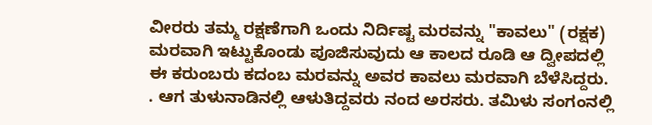ವೀರರು ತಮ್ಮ ರಕ್ಷಣೆಗಾಗಿ ಒಂದು ನಿರ್ದಿಷ್ಟ ಮರವನ್ನು "ಕಾವಲು" (ರಕ್ಷಕ) ಮರವಾಗಿ ಇಟ್ಟುಕೊಂಡು ಪೂಜಿಸುವುದು ಆ ಕಾಲದ ರೂಡಿ ಆ ದ್ವೀಪದಲ್ಲಿ ಈ ಕರುಂಬರು ಕದಂಬ ಮರವನ್ನು ಅವರ ಕಾವಲು ಮರವಾಗಿ ಬೆಳೆಸಿದ್ದರು. . ಆಗ ತುಳುನಾಡಿನಲ್ಲಿ ಆಳುತಿದ್ದವರು ನಂದ ಅರಸರು. ತಮಿಳು ಸಂಗಂನಲ್ಲಿ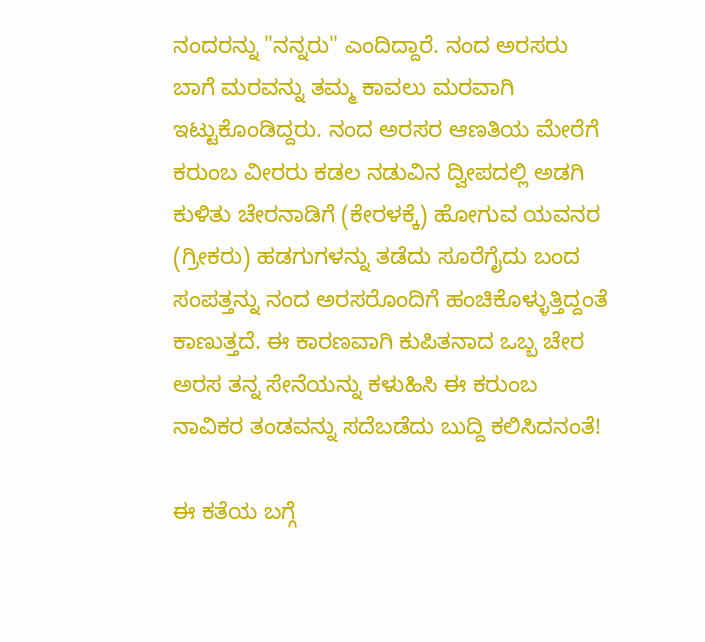ನಂದರನ್ನು "ನನ್ನರು" ಎಂದಿದ್ದಾರೆ. ನಂದ ಅರಸರು ಬಾಗೆ ಮರವನ್ನು ತಮ್ಮ ಕಾವಲು ಮರವಾಗಿ ಇಟ್ಟುಕೊಂಡಿದ್ದರು. ನಂದ ಅರಸರ ಆಣತಿಯ ಮೇರೆಗೆ ಕರುಂಬ ವೀರರು ಕಡಲ ನಡುವಿನ ದ್ವೀಪದಲ್ಲಿ ಅಡಗಿ ಕುಳಿತು ಚೇರನಾಡಿಗೆ (ಕೇರಳಕ್ಕೆ) ಹೋಗುವ ಯವನರ (ಗ್ರೀಕರು) ಹಡಗುಗಳನ್ನು ತಡೆದು ಸೂರೆಗೈದು ಬಂದ ಸಂಪತ್ತನ್ನು ನಂದ ಅರಸರೊಂದಿಗೆ ಹಂಚಿಕೊಳ್ಳುತ್ತಿದ್ದಂತೆ ಕಾಣುತ್ತದೆ. ಈ ಕಾರಣವಾಗಿ ಕುಪಿತನಾದ ಒಬ್ಬ ಚೇರ ಅರಸ ತನ್ನ ಸೇನೆಯನ್ನು ಕಳುಹಿಸಿ ಈ ಕರುಂಬ ನಾವಿಕರ ತಂಡವನ್ನು ಸದೆಬಡೆದು ಬುದ್ದಿ ಕಲಿಸಿದನಂತೆ!

ಈ ಕತೆಯ ಬಗ್ಗೆ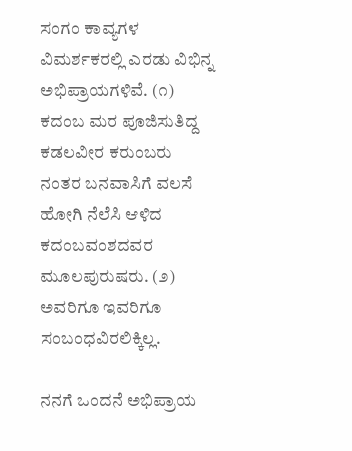ಸಂಗಂ ಕಾವ್ಯಗಳ ವಿಮರ್ಶಕರಲ್ಲಿ ಎರಡು ವಿಭಿನ್ನ ಅಭಿಪ್ರಾಯಗಳಿವೆ. (೧) ಕದಂಬ ಮರ ಪೂಜಿಸುತಿದ್ದ ಕಡಲವೀರ ಕರುಂಬರು ನಂತರ ಬನವಾಸಿಗೆ ವಲಸೆ ಹೋಗಿ ನೆಲೆಸಿ ಆಳಿದ ಕದಂಬವಂಶದವರ ಮೂಲಪುರುಷರು. (೨) ಅವರಿಗೂ ಇವರಿಗೂ ಸಂಬಂಧವಿರಲಿಕ್ಕಿಲ್ಲ.

ನನಗೆ ಒಂದನೆ ಅಭಿಪ್ರಾಯ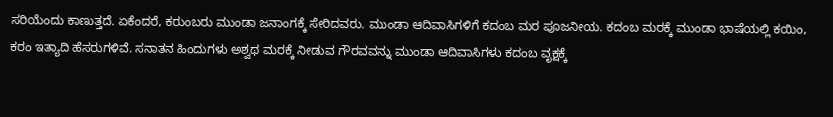ಸರಿಯೆಂದು ಕಾಣುತ್ತದೆ. ಏಕೆಂದರೆ, ಕರುಂಬರು ಮುಂಡಾ ಜನಾಂಗಕ್ಕೆ ಸೇರಿದವರು. ಮುಂಡಾ ಆದಿವಾಸಿಗಳಿಗೆ ಕದಂಬ ಮರ ಪೂಜನೀಯ. ಕದಂಬ ಮರಕ್ಕೆ ಮುಂಡಾ ಭಾಷೆಯಲ್ಲಿ ಕಯಿಂ, ಕರಂ ಇತ್ಯಾದಿ ಹೆಸರುಗಳಿವೆ. ಸನಾತನ ಹಿಂದುಗಳು ಅಶ್ವಥ ಮರಕ್ಕೆ ನೀಡುವ ಗೌರವವನ್ನು ಮುಂಡಾ ಆದಿವಾಸಿಗಳು ಕದಂಬ ವೃಕ್ಷಕ್ಕೆ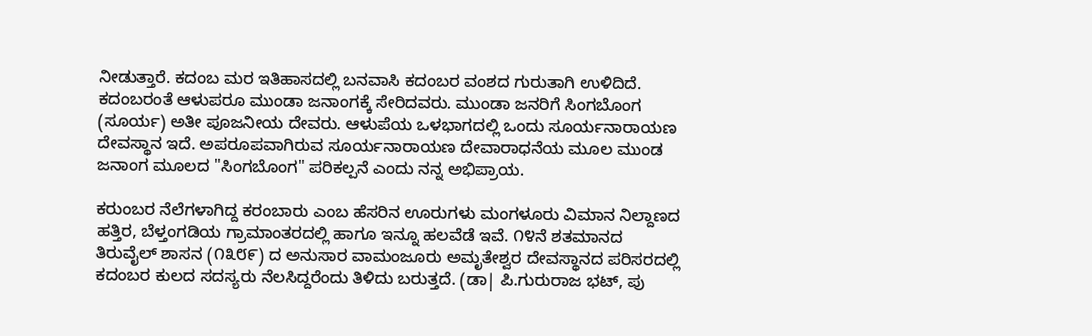ನೀಡುತ್ತಾರೆ. ಕದಂಬ ಮರ ಇತಿಹಾಸದಲ್ಲಿ ಬನವಾಸಿ ಕದಂಬರ ವಂಶದ ಗುರುತಾಗಿ ಉಳಿದಿದೆ. ಕದಂಬರಂತೆ ಆಳುಪರೂ ಮುಂಡಾ ಜನಾಂಗಕ್ಕೆ ಸೇರಿದವರು. ಮುಂಡಾ ಜನರಿಗೆ ಸಿಂಗಬೊಂಗ (ಸೂರ್ಯ) ಅತೀ ಪೂಜನೀಯ ದೇವರು. ಆಳುಪೆಯ ಒಳಭಾಗದಲ್ಲಿ ಒಂದು ಸೂರ್ಯನಾರಾಯಣ ದೇವಸ್ಥಾನ ಇದೆ. ಅಪರೂಪವಾಗಿರುವ ಸೂರ್ಯನಾರಾಯಣ ದೇವಾರಾಧನೆಯ ಮೂಲ ಮುಂಡ ಜನಾಂಗ ಮೂಲದ "ಸಿಂಗಬೊಂಗ" ಪರಿಕಲ್ಪನೆ ಎಂದು ನನ್ನ ಅಭಿಪ್ರಾಯ.

ಕರುಂಬರ ನೆಲೆಗಳಾಗಿದ್ದ ಕರಂಬಾರು ಎಂಬ ಹೆಸರಿನ ಊರುಗಳು ಮಂಗಳೂರು ವಿಮಾನ ನಿಲ್ದಾಣದ ಹತ್ತಿರ, ಬೆಳ್ತಂಗಡಿಯ ಗ್ರಾಮಾಂತರದಲ್ಲಿ ಹಾಗೂ ಇನ್ನೂ ಹಲವೆಡೆ ಇವೆ. ೧೪ನೆ ಶತಮಾನದ ತಿರುವೈಲ್ ಶಾಸನ (೧೩೮೯) ದ ಅನುಸಾರ ವಾಮಂಜೂರು ಅಮೃತೇಶ್ವರ ದೇವಸ್ಥಾನದ ಪರಿಸರದಲ್ಲಿ ಕದಂಬರ ಕುಲದ ಸದಸ್ಯರು ನೆಲಸಿದ್ದರೆಂದು ತಿಳಿದು ಬರುತ್ತದೆ. (ಡಾ| ಪಿ.ಗುರುರಾಜ ಭಟ್, ಪು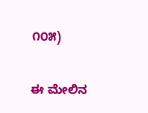೧೦೫)

ಈ ಮೇಲಿನ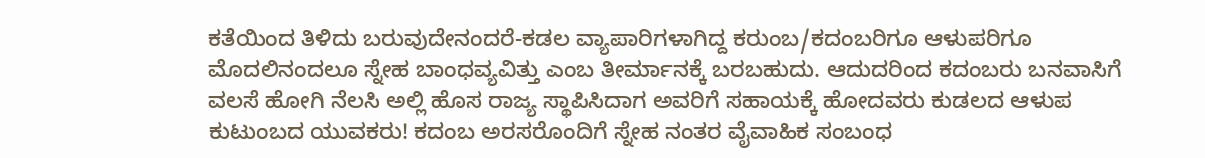ಕತೆಯಿಂದ ತಿಳಿದು ಬರುವುದೇನಂದರೆ-ಕಡಲ ವ್ಯಾಪಾರಿಗಳಾಗಿದ್ದ ಕರುಂಬ/ಕದಂಬರಿಗೂ ಆಳುಪರಿಗೂ ಮೊದಲಿನಂದಲೂ ಸ್ನೇಹ ಬಾಂಧವ್ಯವಿತ್ತು ಎಂಬ ತೀರ್ಮಾನಕ್ಕೆ ಬರಬಹುದು. ಆದುದರಿಂದ ಕದಂಬರು ಬನವಾಸಿಗೆ ವಲಸೆ ಹೋಗಿ ನೆಲಸಿ ಅಲ್ಲಿ ಹೊಸ ರಾಜ್ಯ ಸ್ಥಾಪಿಸಿದಾಗ ಅವರಿಗೆ ಸಹಾಯಕ್ಕೆ ಹೋದವರು ಕುಡಲದ ಆಳುಪ ಕುಟುಂಬದ ಯುವಕರು! ಕದಂಬ ಅರಸರೊಂದಿಗೆ ಸ್ನೇಹ ನಂತರ ವೈವಾಹಿಕ ಸಂಬಂಧ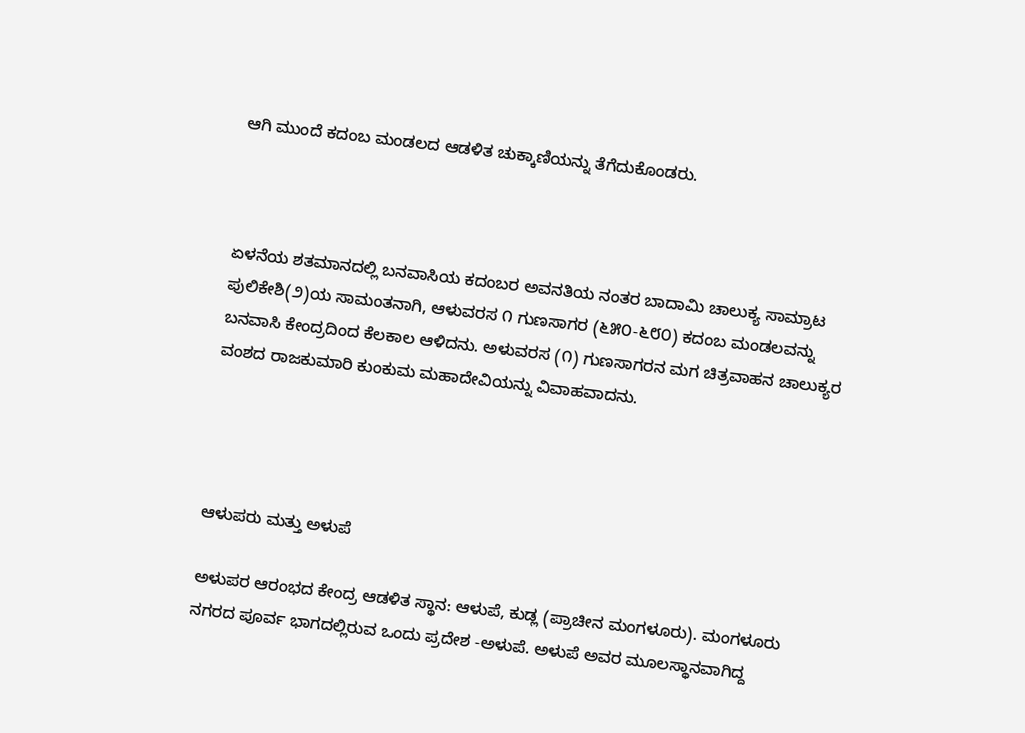ಆಗಿ ಮುಂದೆ ಕದಂಬ ಮಂಡಲದ ಆಡಳಿತ ಚುಕ್ಕಾಣಿಯನ್ನು ತೆಗೆದುಕೊಂಡರು.



ಏಳನೆಯ ಶತಮಾನದಲ್ಲಿ ಬನವಾಸಿಯ ಕದಂಬರ ಅವನತಿಯ ನಂತರ ಬಾದಾಮಿ ಚಾಲುಕ್ಯ ಸಾಮ್ರಾಟ ಪುಲಿಕೇಶಿ(೨)ಯ ಸಾಮಂತನಾಗಿ, ಆಳುವರಸ ೧ ಗುಣಸಾಗರ (೬೫೦-೬೮೦) ಕದಂಬ ಮಂಡಲವನ್ನು ಬನವಾಸಿ ಕೇಂದ್ರದಿಂದ ಕೆಲಕಾಲ ಆಳಿದನು. ಅಳುವರಸ (೧) ಗುಣಸಾಗರನ ಮಗ ಚಿತ್ರವಾಹನ ಚಾಲುಕ್ಯರ ವಂಶದ ರಾಜಕುಮಾರಿ ಕುಂಕುಮ ಮಹಾದೇವಿಯನ್ನು ವಿವಾಹವಾದನು.




ಆಳುಪರು ಮತ್ತು ಅಳುಪೆ

ಅಳುಪರ ಆರಂಭದ ಕೇಂದ್ರ ಆಡಳಿತ ಸ್ಥಾನ: ಆಳುಪೆ, ಕುಡ್ಲ (ಪ್ರಾಚೀನ ಮಂಗಳೂರು). ಮಂಗಳೂರು ನಗರದ ಪೂರ್ವ ಭಾಗದಲ್ಲಿರುವ ಒಂದು ಪ್ರದೇಶ -ಅಳುಪೆ. ಅಳುಪೆ ಅವರ ಮೂಲಸ್ಥಾನವಾಗಿದ್ದ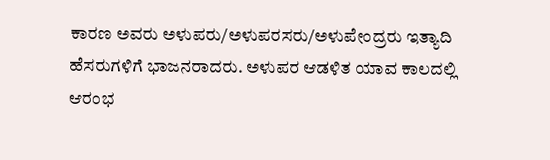ಕಾರಣ ಅವರು ಅಳುಪರು/ಅಳುಪರಸರು/ಅಳುಪೇಂದ್ರರು ಇತ್ಯಾದಿ ಹೆಸರುಗಳಿಗೆ ಭಾಜನರಾದರು. ಅಳುಪರ ಆಡಳಿತ ಯಾವ ಕಾಲದಲ್ಲಿ ಆರಂಭ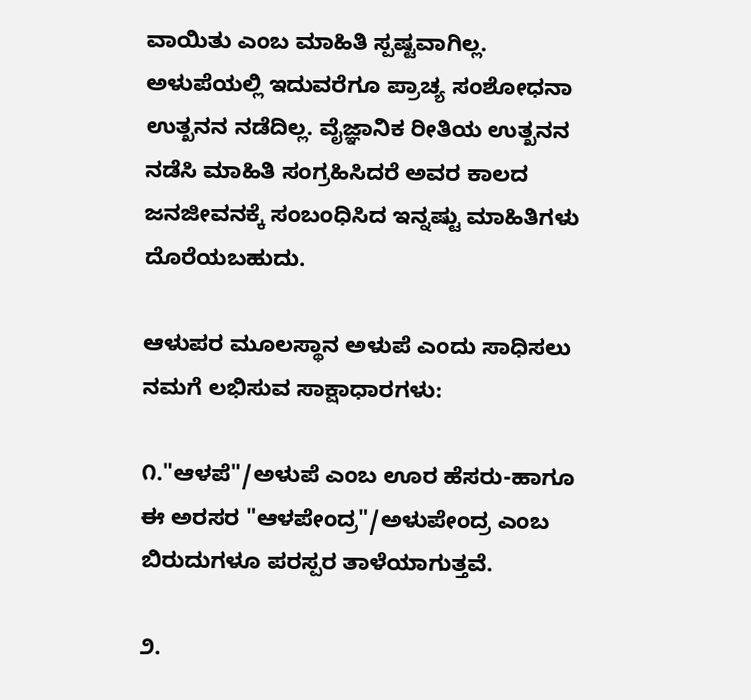ವಾಯಿತು ಎಂಬ ಮಾಹಿತಿ ಸ್ಪಷ್ಟವಾಗಿಲ್ಲ. ಅಳುಪೆಯಲ್ಲಿ ಇದುವರೆಗೂ ಪ್ರಾಚ್ಯ ಸಂಶೋಧನಾ ಉತ್ಖನನ ನಡೆದಿಲ್ಲ. ವೈಜ್ಞಾನಿಕ ರೀತಿಯ ಉತ್ಖನನ ನಡೆಸಿ ಮಾಹಿತಿ ಸಂಗ್ರಹಿಸಿದರೆ ಅವರ ಕಾಲದ ಜನಜೀವನಕ್ಕೆ ಸಂಬಂಧಿಸಿದ ಇನ್ನಷ್ಟು ಮಾಹಿತಿಗಳು ದೊರೆಯಬಹುದು.

ಆಳುಪರ ಮೂಲಸ್ಥಾನ ಅಳುಪೆ ಎಂದು ಸಾಧಿಸಲು ನಮಗೆ ಲಭಿಸುವ ಸಾಕ್ಷಾಧಾರಗಳು:

೧."ಆಳಪೆ"/ಅಳುಪೆ ಎಂಬ ಊರ ಹೆಸರು-ಹಾಗೂ ಈ ಅರಸರ "ಆಳಪೇಂದ್ರ"/ಅಳುಪೇಂದ್ರ ಎಂಬ ಬಿರುದುಗಳೂ ಪರಸ್ಪರ ತಾಳೆಯಾಗುತ್ತವೆ.

೨.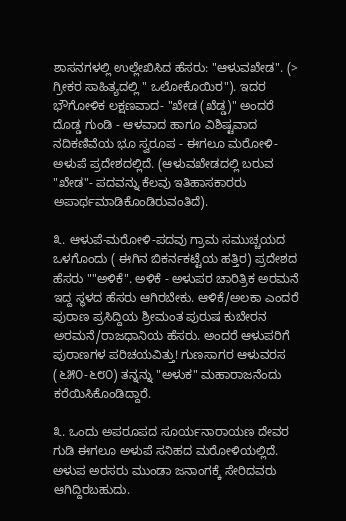ಶಾಸನಗಳಲ್ಲಿ ಉಲ್ಲೇಖಿಸಿದ ಹೆಸರು: "ಆಳುವಖೇಡ". (> ಗ್ರೀಕರ ಸಾಹಿತ್ಯದಲ್ಲಿ " ಒಲೋಕೊಯಿರ"). ಇದರ ಭೌಗೋಳಿಕ ಲಕ್ಷಣವಾದ- "ಖೇಡ (ಖೆಡ್ಡ)" ಅಂದರೆ ದೊಡ್ಡ ಗುಂಡಿ - ಆಳವಾದ ಹಾಗೂ ವಿಶಿಷ್ಟವಾದ ನದಿಕಣಿವೆಯ ಭೂ ಸ್ವರೂಪ - ಈಗಲೂ ಮರೋಳಿ-ಅಳುಪೆ ಪ್ರದೇಶದಲ್ಲಿದೆ. (ಆಳುವಖೇಡದಲ್ಲಿ ಬರುವ "ಖೇಡ"- ಪದವನ್ನು ಕೆಲವು ಇತಿಹಾಸಕಾರರು ಅಪಾರ್ಥಮಾಡಿಕೊಂಡಿರುವಂತಿದೆ).

೩. ಆಳುಪೆ-ಮರೋಳಿ-ಪದವು ಗ್ರಾಮ ಸಮುಚ್ಚಯದ ಒಳಗೊಂದು ( ಈಗಿನ ಬಿಕರ್ನಕಟ್ಟೆಯ ಹತ್ತಿರ) ಪ್ರದೇಶದ ಹೆಸರು ""ಅಳಿಕೆ". ಅಳಿಕೆ - ಅಳುಪರ ಚಾರಿತ್ರಿಕ ಅರಮನೆ ಇದ್ದ ಸ್ಥಳದ ಹೆಸರು ಆಗಿರಬೇಕು. ಆಳಿಕೆ/ಅಲಕಾ ಎಂದರೆ ಪುರಾಣ ಪ್ರಸಿದ್ದಿಯ ಶ್ರೀಮಂತ ಪುರುಷ ಕುಬೇರನ ಅರಮನೆ/ರಾಜಧಾನಿಯ ಹೆಸರು. ಅಂದರೆ ಆಳುಪರಿಗೆ ಪುರಾಣಗಳ ಪರಿಚಯವಿತ್ತು! ಗುಣಸಾಗರ ಆಳುವರಸ (೬೫೦-೬೮೦) ತನ್ನನ್ನು "ಅಳುಕ" ಮಹಾರಾಜನೆಂದು ಕರೆಯಿಸಿಕೊಂಡಿದ್ದಾರೆ.

೩. ಒಂದು ಅಪರೂಪದ ಸೂರ್ಯನಾರಾಯಣ ದೇವರ ಗುಡಿ ಈಗಲೂ ಅಳುಪೆ ಸನಿಹದ ಮರೋಳಿಯಲ್ಲಿದೆ. ಅಳುಪ ಅರಸರು ಮುಂಡಾ ಜನಾಂಗಕ್ಕೆ ಸೇರಿದವರು ಆಗಿದ್ದಿರಬಹುದು.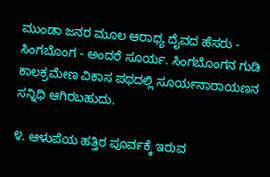ಮುಂಡಾ ಜನರ ಮೂಲ ಆರಾಧ್ಯ ದೈವದ ಹೆಸರು - ಸಿಂಗಬೊಂಗ - ಅಂದರೆ ಸೂರ್ಯ. ಸಿಂಗಬೊಂಗನ ಗುಡಿ ಕಾಲಕ್ರಮೇಣ ವಿಕಾಸ ಪಥದಲ್ಲಿ ಸೂರ್ಯನಾರಾಯಣನ ಸನ್ನಿಧಿ ಆಗಿರಬಹುದು.

೪. ಆಳುಪೆಯ ಹತ್ತಿರ ಪೂರ್ವಕ್ಕೆ ಇರುವ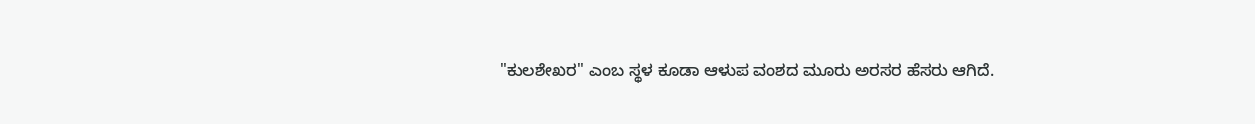"ಕುಲಶೇಖರ" ಎಂಬ ಸ್ಥಳ ಕೂಡಾ ಆಳುಪ ವಂಶದ ಮೂರು ಅರಸರ ಹೆಸರು ಆಗಿದೆ.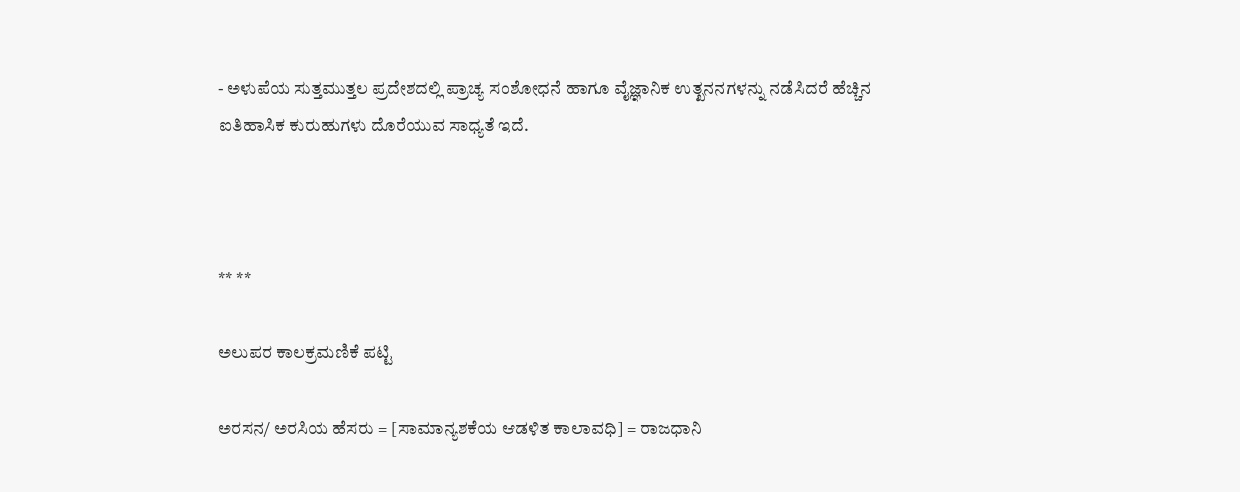- ಅಳುಪೆಯ ಸುತ್ತಮುತ್ತಲ ಪ್ರದೇಶದಲ್ಲಿ ಪ್ರಾಚ್ಯ ಸಂಶೋಧನೆ ಹಾಗೂ ವೈಜ್ಞಾನಿಕ ಉತ್ಖನನಗಳನ್ನು ನಡೆಸಿದರೆ ಹೆಚ್ಚಿನ ಐತಿಹಾಸಿಕ ಕುರುಹುಗಳು ದೊರೆಯುವ ಸಾಧ್ಯತೆ ಇದೆ.



** **

ಅಲುಪರ ಕಾಲಕ್ರಮಣಿಕೆ ಪಟ್ಟಿ

ಅರಸನ/ ಅರಸಿಯ ಹೆಸರು = [ಸಾಮಾನ್ಯಶಕೆಯ ಆಡಳಿತ ಕಾಲಾವಧಿ] = ರಾಜಧಾನಿ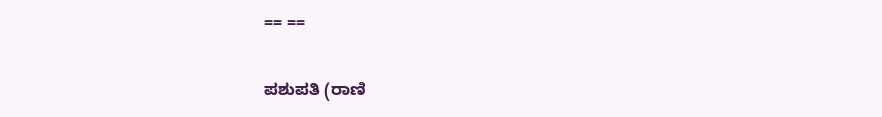== ==

ಪಶುಪತಿ (ರಾಣಿ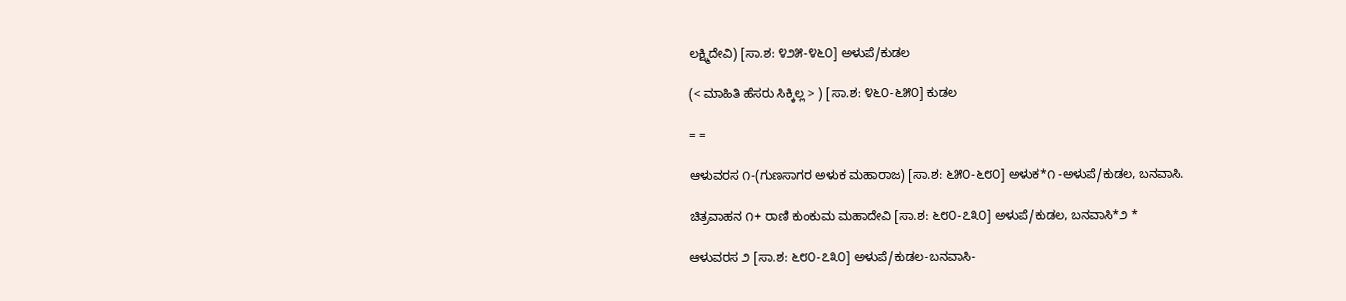ಲಕ್ಷ್ಮಿದೇವಿ) [ಸಾ.ಶ: ೪೨೫-೪೬೦] ಅಳುಪೆ/ಕುಡಲ

(< ಮಾಹಿತಿ ಹೆಸರು ಸಿಕ್ಕಿಲ್ಲ > ) [ಸಾ.ಶ: ೪೬೦-೬೫೦] ಕುಡಲ

= =

ಆಳುವರಸ ೧-(ಗುಣಸಾಗರ ಅಳುಕ ಮಹಾರಾಜ) [ಸಾ.ಶ: ೬೫೦-೬೮೦] ಅಳುಕ*೧ -ಅಳುಪೆ/ಕುಡಲ, ಬನವಾಸಿ.

ಚಿತ್ರವಾಹನ ೧+ ರಾಣಿ ಕುಂಕುಮ ಮಹಾದೇವಿ [ಸಾ.ಶ: ೬೮೦-೭೩೦] ಅಳುಪೆ/ಕುಡಲ, ಬನವಾಸಿ*೨ *

ಆಳುವರಸ ೨ [ಸಾ.ಶ: ೬೮೦-೭೩೦] ಅಳುಪೆ/ಕುಡಲ-ಬನವಾಸಿ-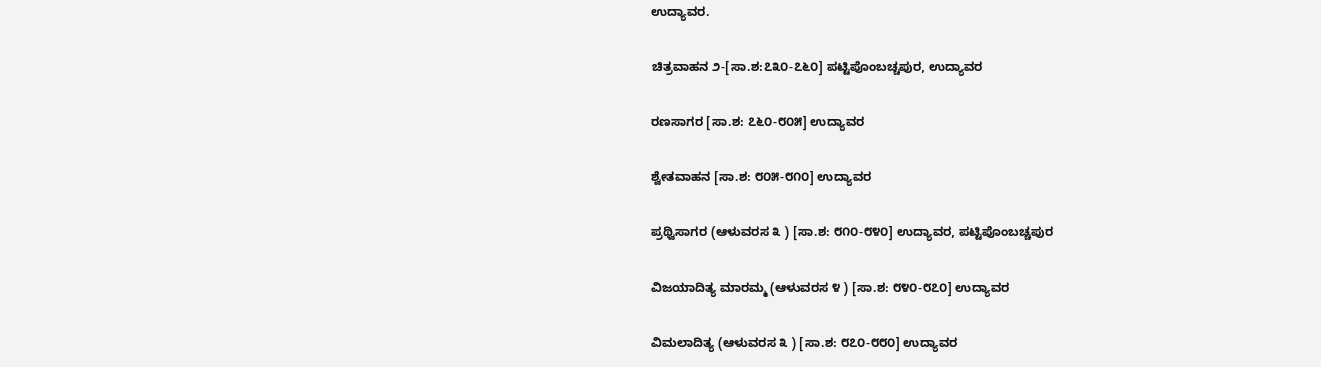ಉದ್ಯಾವರ.

ಚಿತ್ರವಾಹನ ೨-[ಸಾ.ಶ:೭೩೦-೭೬೦] ಪಟ್ಟಿಪೊಂಬಚ್ಚಪುರ, ಉದ್ಯಾವರ

ರಣಸಾಗರ [ಸಾ.ಶ: ೭೬೦-೮೦೫] ಉದ್ಯಾವರ

ಶ್ವೇತವಾಹನ [ಸಾ.ಶ: ೮೦೫-೮೧೦] ಉದ್ಯಾವರ

ಪ್ರಥ್ವಿಸಾಗರ (ಆಳುವರಸ ೩ ) [ಸಾ.ಶ: ೮೧೦-೮೪೦] ಉದ್ಯಾವರ, ಪಟ್ಟಿಪೊಂಬಚ್ಚಪುರ

ವಿಜಯಾದಿತ್ಯ ಮಾರಮ್ಮ (ಆಳುವರಸ ೪ ) [ಸಾ.ಶ: ೮೪೦-೮೭೦] ಉದ್ಯಾವರ

ವಿಮಲಾದಿತ್ಯ (ಆಳುವರಸ ೩ ) [ಸಾ.ಶ: ೮೭೦-೮೮೦] ಉದ್ಯಾವರ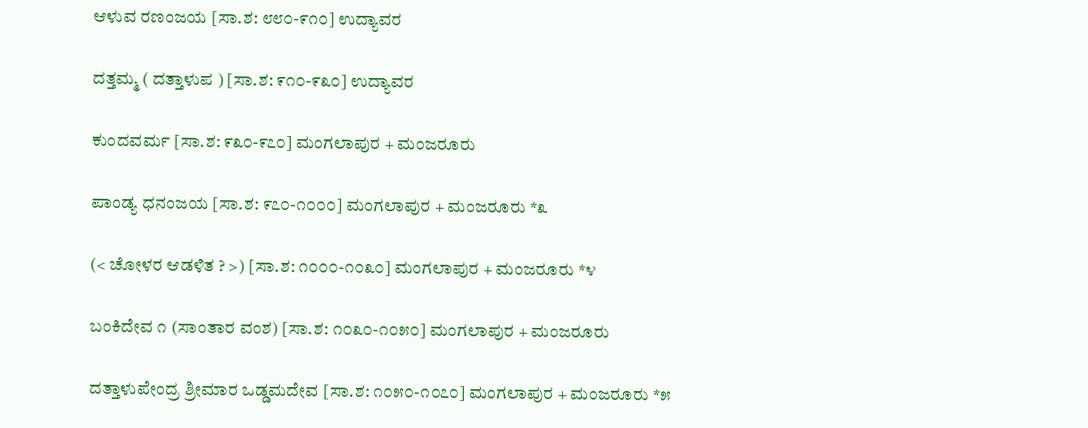ಆಳುವ ರಣಂಜಯ [ಸಾ.ಶ: ೮೮೦-೯೧೦] ಉದ್ಯಾವರ

ದತ್ತಮ್ಮ ( ದತ್ತಾಳುಪ ) [ಸಾ.ಶ: ೯೧೦-೯೩೦] ಉದ್ಯಾವರ

ಕುಂದವರ್ಮ [ಸಾ.ಶ: ೯೩೦-೯೭೦] ಮಂಗಲಾಪುರ + ಮಂಜರೂರು

ಪಾಂಡ್ಯ ಧನಂಜಯ [ಸಾ.ಶ: ೯೭೦-೧೦೦೦] ಮಂಗಲಾಪುರ + ಮಂಜರೂರು *೩

(< ಚೋಳರ ಆಡಳಿತ ? >) [ಸಾ.ಶ: ೧೦೦೦-೧೦೩೦] ಮಂಗಲಾಪುರ + ಮಂಜರೂರು *೪

ಬಂಕಿದೇವ ೧ (ಸಾಂತಾರ ವಂಶ) [ಸಾ.ಶ: ೧೦೩೦-೧೦೫೦] ಮಂಗಲಾಪುರ + ಮಂಜರೂರು

ದತ್ತಾಳುಪೇಂದ್ರ ಶ್ರೀಮಾರ ಒಡ್ಡಮದೇವ [ಸಾ.ಶ: ೧೦೫೦-೧೦೭೦] ಮಂಗಲಾಪುರ + ಮಂಜರೂರು *೫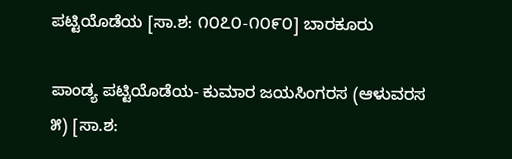ಪಟ್ಟಿಯೊಡೆಯ [ಸಾ.ಶ: ೧೦೭೦-೧೦೯೦] ಬಾರಕೂರು

ಪಾಂಡ್ಯ ಪಟ್ಟಿಯೊಡೆಯ- ಕುಮಾರ ಜಯಸಿಂಗರಸ (ಆಳುವರಸ ೫) [ಸಾ.ಶ: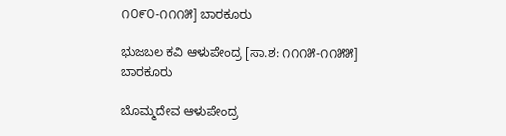೧೦೯೦-೧೧೧೫] ಬಾರಕೂರು

ಭುಜಬಲ ಕವಿ ಆಳುಪೇಂದ್ರ [ಸಾ.ಶ: ೧೧೧೫-೧೧೫೫] ಬಾರಕೂರು

ಬೊಮ್ಮದೇವ ಆಳುಪೇಂದ್ರ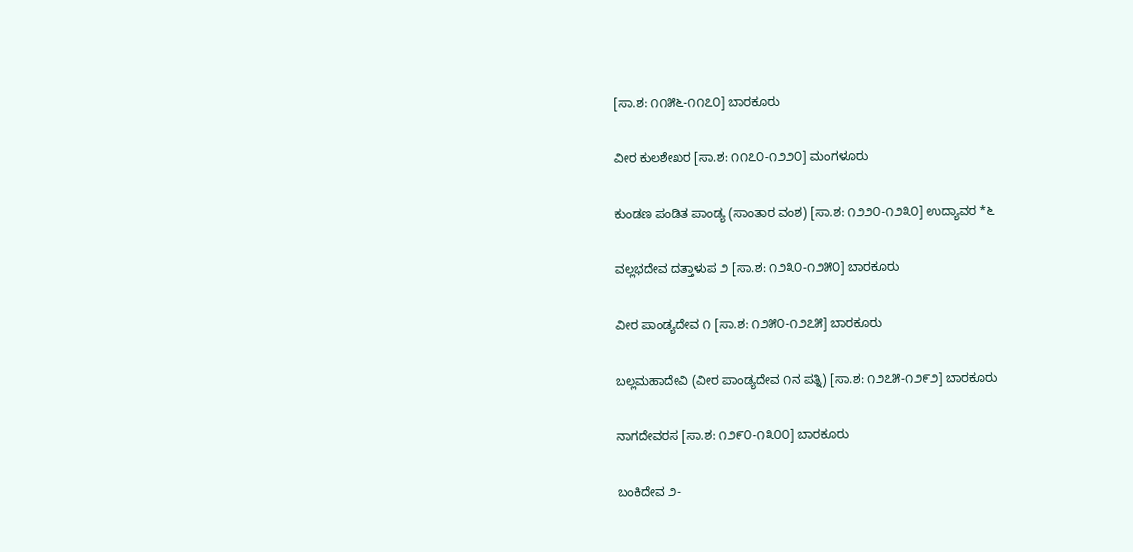[ಸಾ.ಶ: ೧೧೫೬-೧೧೭೦] ಬಾರಕೂರು

ವೀರ ಕುಲಶೇಖರ [ಸಾ.ಶ: ೧೧೭೦-೧೨೨೦] ಮಂಗಳೂರು

ಕುಂಡಣ ಪಂಡಿತ ಪಾಂಡ್ಯ (ಸಾಂತಾರ ವಂಶ) [ಸಾ.ಶ: ೧೨೨೦-೧೨೩೦] ಉದ್ಯಾವರ *೬

ವಲ್ಲಭದೇವ ದತ್ತಾಳುಪ ೨ [ಸಾ.ಶ: ೧೨೩೦-೧೨೫೦] ಬಾರಕೂರು

ವೀರ ಪಾಂಡ್ಯದೇವ ೧ [ಸಾ.ಶ: ೧೨೫೦-೧೨೭೫] ಬಾರಕೂರು

ಬಲ್ಲಮಹಾದೇವಿ (ವೀರ ಪಾಂಡ್ಯದೇವ ೧ನ ಪತ್ನಿ) [ಸಾ.ಶ: ೧೨೭೫-೧೨೯೨] ಬಾರಕೂರು

ನಾಗದೇವರಸ [ಸಾ.ಶ: ೧೨೯೦-೧೩೦೦] ಬಾರಕೂರು

ಬಂಕಿದೇವ ೨-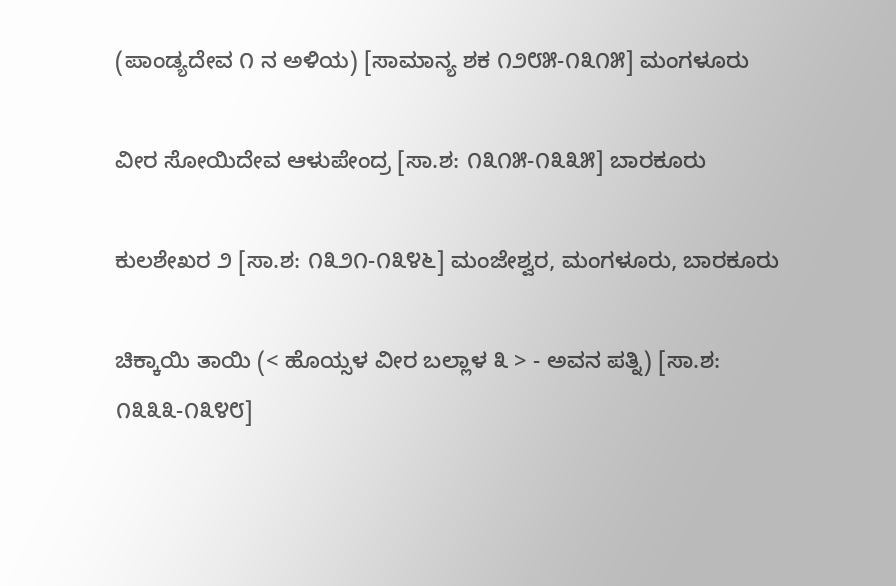(ಪಾಂಡ್ಯದೇವ ೧ ನ ಅಳಿಯ) [ಸಾಮಾನ್ಯ ಶಕ ೧೨೮೫-೧೩೧೫] ಮಂಗಳೂರು

ವೀರ ಸೋಯಿದೇವ ಆಳುಪೇಂದ್ರ [ಸಾ.ಶ: ೧೩೧೫-೧೩೩೫] ಬಾರಕೂರು

ಕುಲಶೇಖರ ೨ [ಸಾ.ಶ: ೧೩೨೧-೧೩೪೬] ಮಂಜೇಶ್ವರ, ಮಂಗಳೂರು, ಬಾರಕೂರು

ಚಿಕ್ಕಾಯಿ ತಾಯಿ (< ಹೊಯ್ಸಳ ವೀರ ಬಲ್ಲಾಳ ೩ > - ಅವನ ಪತ್ನಿ) [ಸಾ.ಶ: ೧೩೩೩-೧೩೪೮]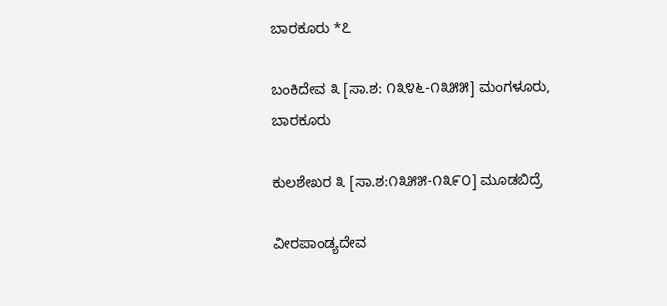ಬಾರಕೂರು *೭

ಬಂಕಿದೇವ ೩ [ಸಾ.ಶ: ೧೩೪೬-೧೩೫೫] ಮಂಗಳೂರು, ಬಾರಕೂರು

ಕುಲಶೇಖರ ೩ [ಸಾ.ಶ:೧೩೫೫-೧೩೯೦] ಮೂಡಬಿದ್ರೆ

ವೀರಪಾಂಡ್ಯದೇವ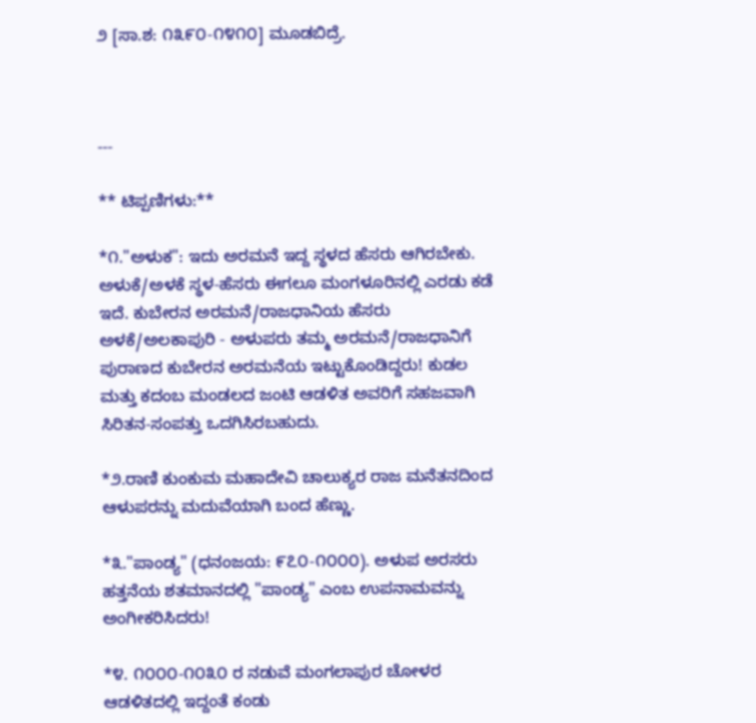೨ [ಸಾ.ಶ: ೧೩೯೦-೧೪೧೦] ಮೂಡಬಿದ್ರೆ.



---

** ಟಿಪ್ಪಣಿಗಳು:**

*೧."ಅಳುಕ": ಇದು ಅರಮನೆ ಇದ್ದ ಸ್ಥಳದ ಹೆಸರು ಆಗಿರಬೇಕು. ಅಳುಕೆ/ಅಳಕೆ ಸ್ಥಳ-ಹೆಸರು ಈಗಲೂ ಮಂಗಳೂರಿನಲ್ಲಿ ಎರಡು ಕಡೆ ಇದೆ. ಕುಬೇರನ ಅರಮನೆ/ರಾಜಧಾನಿಯ ಹೆಸರು ಅಳಕೆ/ಅಲಕಾಪುರಿ - ಅಳುಪರು ತಮ್ಮ ಅರಮನೆ/ರಾಜಧಾನಿಗೆ ಪುರಾಣದ ಕುಬೇರನ ಅರಮನೆಯ ಇಟ್ಟುಕೊಂಡಿದ್ದರು! ಕುಡಲ ಮತ್ತು ಕದಂಬ ಮಂಡಲದ ಜಂಟಿ ಆಡಳಿತ ಅವರಿಗೆ ಸಹಜವಾಗಿ ಸಿರಿತನ-ಸಂಪತ್ತು ಒದಗಿಸಿರಬಹುದು.

*೨.ರಾಣಿ ಕುಂಕುಮ ಮಹಾದೇವಿ ಚಾಲುಕ್ಯರ ರಾಜ ಮನೆತನದಿಂದ ಆಳುಪರನ್ನು ಮದುವೆಯಾಗಿ ಬಂದ ಹೆಣ್ಣು.

*೩."ಪಾಂಡ್ಯ" (ಧನಂಜಯ: ೯೭೦-೧೦೦೦). ಅಳುಪ ಅರಸರು ಹತ್ತನೆಯ ಶತಮಾನದಲ್ಲಿ "ಪಾಂಡ್ಯ" ಎಂಬ ಉಪನಾಮವನ್ನು ಅಂಗೀಕರಿಸಿದರು!

*೪. ೧೦೦೦-೧೦೩೦ ರ ನಡುವೆ ಮಂಗಲಾಪುರ ಚೋಳರ ಆಡಳಿತದಲ್ಲಿ ಇದ್ದಂತೆ ಕಂಡು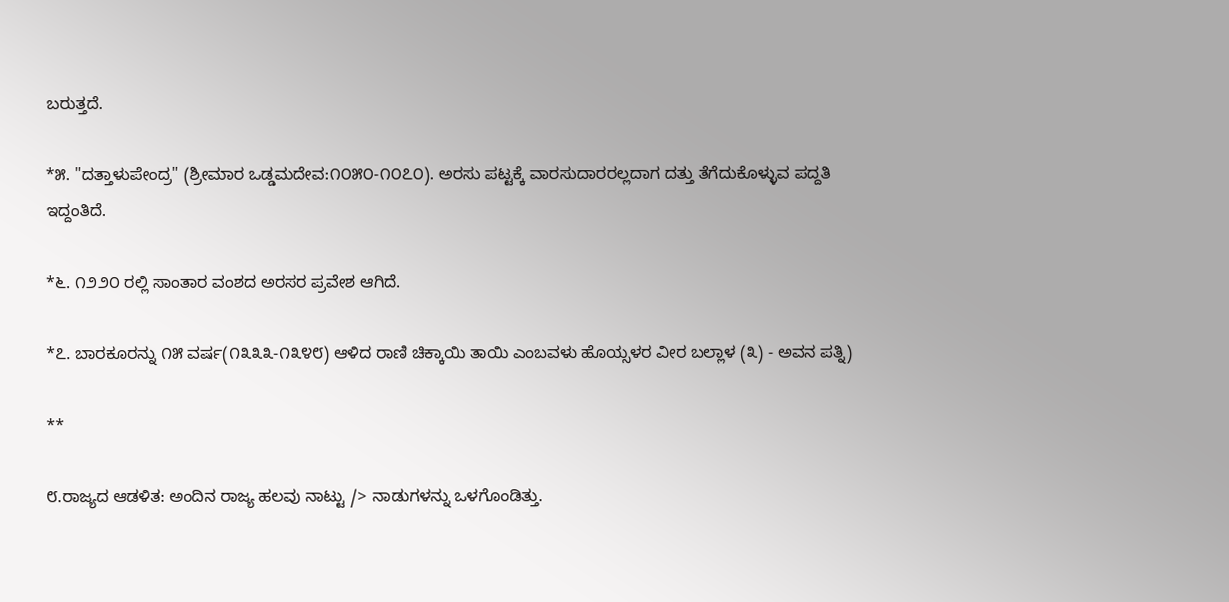ಬರುತ್ತದೆ.

*೫. "ದತ್ತಾಳುಪೇಂದ್ರ" (ಶ್ರೀಮಾರ ಒಡ್ಡಮದೇವ:೧೦೫೦-೧೦೭೦). ಅರಸು ಪಟ್ಟಕ್ಕೆ ವಾರಸುದಾರರಲ್ಲದಾಗ ದತ್ತು ತೆಗೆದುಕೊಳ್ಳುವ ಪದ್ದತಿ ಇದ್ದಂತಿದೆ.

*೬. ೧೨೨೦ ರಲ್ಲಿ ಸಾಂತಾರ ವಂಶದ ಅರಸರ ಪ್ರವೇಶ ಆಗಿದೆ.

*೭. ಬಾರಕೂರನ್ನು ೧೫ ವರ್ಷ(೧೩೩೩-೧೩೪೮) ಆಳಿದ ರಾಣಿ ಚಿಕ್ಕಾಯಿ ತಾಯಿ ಎಂಬವಳು ಹೊಯ್ಸಳರ ವೀರ ಬಲ್ಲಾಳ (೩) - ಅವನ ಪತ್ನಿ)

**

೮.ರಾಜ್ಯದ ಆಡಳಿತ: ಅಂದಿನ ರಾಜ್ಯ ಹಲವು ನಾಟ್ಟು /> ನಾಡುಗಳನ್ನು ಒಳಗೊಂಡಿತ್ತು.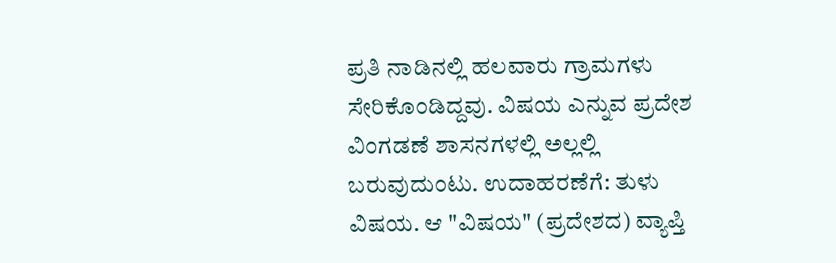ಪ್ರತಿ ನಾಡಿನಲ್ಲಿ ಹಲವಾರು ಗ್ರಾಮಗಳು ಸೇರಿಕೊಂಡಿದ್ದವು. ವಿಷಯ ಎನ್ನುವ ಪ್ರದೇಶ ವಿಂಗಡಣೆ ಶಾಸನಗಳಲ್ಲಿ ಅಲ್ಲಲ್ಲಿ ಬರುವುದುಂಟು. ಉದಾಹರಣೆಗೆ: ತುಳು ವಿಷಯ. ಆ "ವಿಷಯ" (ಪ್ರದೇಶದ) ವ್ಯಾಪ್ತಿ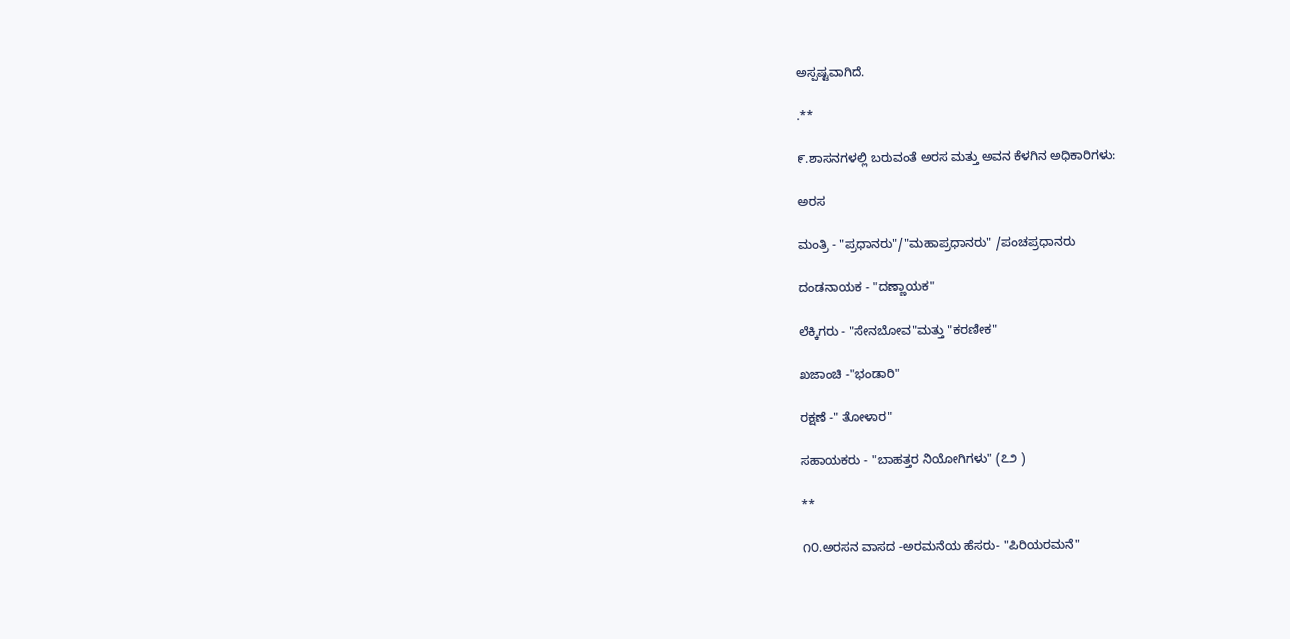ಅಸ್ಪಷ್ಟವಾಗಿದೆ.

.**

೯.ಶಾಸನಗಳಲ್ಲಿ ಬರುವಂತೆ ಅರಸ ಮತ್ತು ಅವನ ಕೆಳಗಿನ ಅಧಿಕಾರಿಗಳು:

ಅರಸ

ಮಂತ್ರಿ - "ಪ್ರಧಾನರು"/"ಮಹಾಪ್ರಧಾನರು" /ಪಂಚಪ್ರಧಾನರು

ದಂಡನಾಯಕ - "ದಣ್ಣಾಯಕ"

ಲೆಕ್ಕಿಗರು - "ಸೇನಬೋವ"ಮತ್ತು "ಕರಣೀಕ"

ಖಜಾಂಚಿ -"ಭಂಡಾರಿ"

ರಕ್ಷಣೆ -" ತೋಳಾರ"

ಸಹಾಯಕರು - "ಬಾಹತ್ತರ ನಿಯೋಗಿಗಳು" (೭೨ )

**

೧೦.ಅರಸನ ವಾಸದ -ಅರಮನೆಯ ಹೆಸರು- "ಪಿರಿಯರಮನೆ"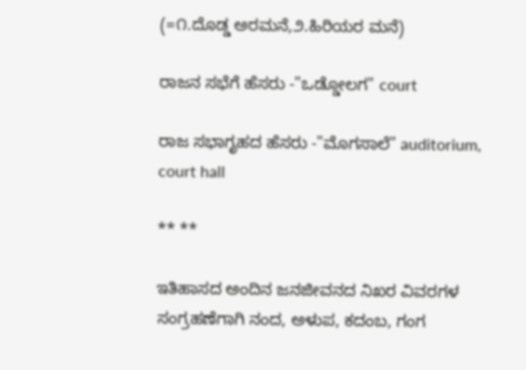(=೧.ದೊಡ್ಡ ಅರಮನೆ,೨.ಹಿರಿಯರ ಮನೆ)

ರಾಜನ ಸಭೆಗೆ ಹೆಸರು -"ಒಡ್ಡೋಲಗ" court

ರಾಜ ಸಭಾಗೃಹದ ಹೆಸರು -"ಮೊಗಸಾಲೆ" auditorium, court hall

** **

ಇತಿಹಾಸದ ಅಂದಿನ ಜನಜೀವನದ ನಿಖರ ವಿವರಗಳ ಸಂಗ್ರಹಣೆಗಾಗಿ ನಂದ, ಅಳುಪ, ಕದಂಬ, ಗಂಗ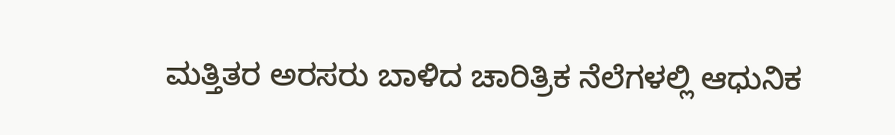ಮತ್ತಿತರ ಅರಸರು ಬಾಳಿದ ಚಾರಿತ್ರಿಕ ನೆಲೆಗಳಲ್ಲಿ ಆಧುನಿಕ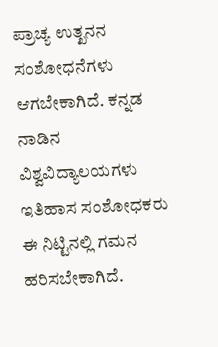ಪ್ರಾಚ್ಯ ಉತ್ಖನನ ಸಂಶೋಧನೆಗಳು ಆಗಬೇಕಾಗಿದೆ. ಕನ್ನಡ ನಾಡಿನ ವಿಶ್ವವಿದ್ಯಾಲಯಗಳು ಇತಿಹಾಸ ಸಂಶೋಧಕರು ಈ ನಿಟ್ಟಿನಲ್ಲಿ ಗಮನ ಹರಿಸಬೇಕಾಗಿದೆ.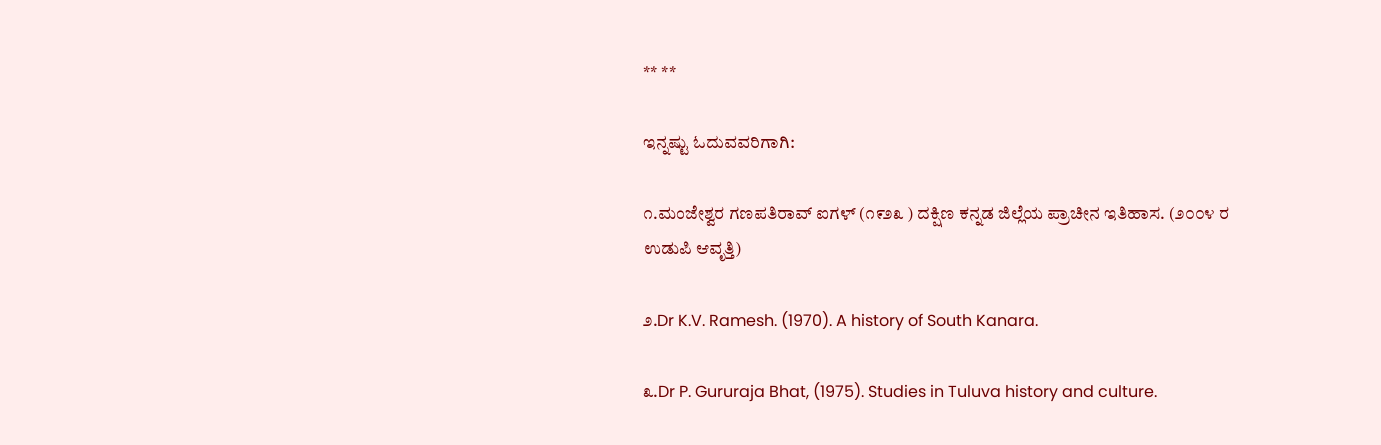** **

ಇನ್ನಷ್ಟು ಓದುವವರಿಗಾಗಿ:

೧.ಮಂಜೇಶ್ವರ ಗಣಪತಿರಾವ್ ಐಗಳ್ (೧೯೨೩ ) ದಕ್ಷಿಣ ಕನ್ನಡ ಜಿಲ್ಲೆಯ ಪ್ರಾಚೀನ ಇತಿಹಾಸ. (೨೦೦೪ ರ ಉಡುಪಿ ಆವೃತ್ತಿ)

೨.Dr K.V. Ramesh. (1970). A history of South Kanara.

೩.Dr P. Gururaja Bhat, (1975). Studies in Tuluva history and culture.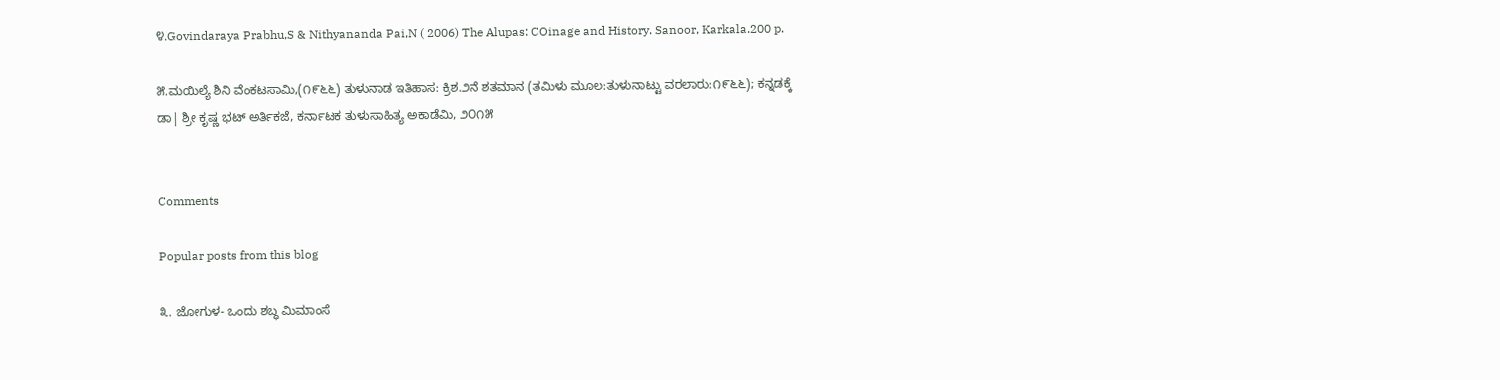೪.Govindaraya Prabhu,S & Nithyananda Pai,N ( 2006) The Alupas: COinage and History. Sanoor, Karkala.200 p.

೫.ಮಯಿಲ್ಯೆ ಶಿನಿ ವೆಂಕಟಸಾಮಿ,(೧೯೬೬) ತುಳುನಾಡ ಇತಿಹಾಸ: ಕ್ರಿಶ.೨ನೆ ಶತಮಾನ (ತಮಿಳು ಮೂಲ:ತುಳುನಾಟ್ಟು ವರಲಾರು:೧೯೬೬); ಕನ್ನಡಕ್ಕೆ ಡಾ| ಶ್ರೀ ಕೃಷ್ಣ ಭಟ್ ಅರ್ತಿಕಜೆ, ಕರ್ನಾಟಕ ತುಳುಸಾಹಿತ್ಯ ಅಕಾಡೆಮಿ, ೨೦೧೫


Comments

Popular posts from this blog

೩. ಜೋಗುಳ- ಒಂದು ಶಬ್ಧ ಮಿಮಾಂಸೆ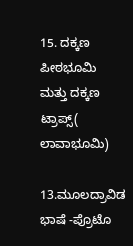15. ದಕ್ಕಣ ಪೀಠಭೂಮಿ ಮತ್ತು ದಕ್ಕಣ ಟ್ರಾಪ್ಸ್( ಲಾವಾಭೂಮಿ)

13.ಮೂಲದ್ರಾವಿಡ ಭಾಷೆ -ಪ್ರೊಟೊ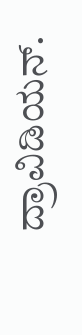ದ್ರಾವಿಡಿಯನ್.